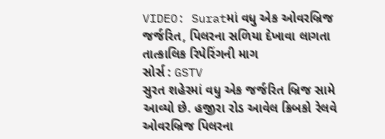VIDEO: Suratમાં વધુ એક ઓવરબ્રિજ જર્જરિત, પિલરના સળિયા દેખાવા લાગતા તાત્કાલિક રિપેરિંગની માગ
સોર્સ : GSTV
સુરત શહેરમાં વધુ એક જર્જરિત બ્રિજ સામે આવ્યો છે. હજીરા રોડ આવેલ ક્રિબકો રેલવે ઓવરબ્રિજ પિલરના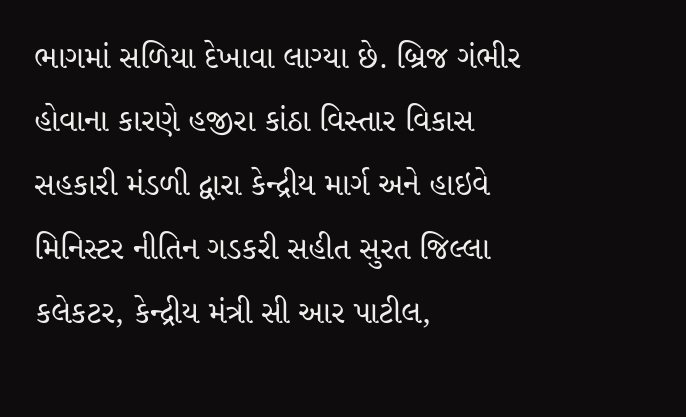ભાગમાં સળિયા દેખાવા લાગ્યા છે. બ્રિજ ગંભીર હોવાના કારણે હજીરા કાંઠા વિસ્તાર વિકાસ સહકારી મંડળી દ્વારા કેન્દ્રીય માર્ગ અને હાઇવે મિનિસ્ટર નીતિન ગડકરી સહીત સુરત જિલ્લા કલેકટર, કેન્દ્રીય મંત્રી સી આર પાટીલ,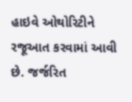હાઇવે ઓથોરિટીને રજૂઆત કરવામાં આવી છે. જર્જરિત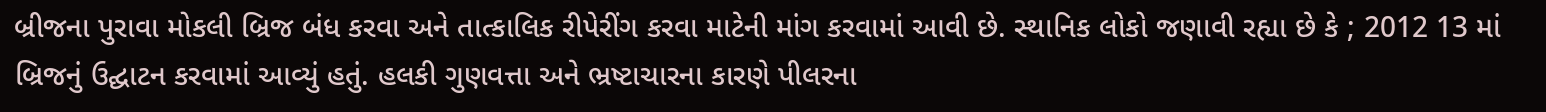બ્રીજના પુરાવા મોકલી બ્રિજ બંધ કરવા અને તાત્કાલિક રીપેરીંગ કરવા માટેની માંગ કરવામાં આવી છે. સ્થાનિક લોકો જણાવી રહ્યા છે કે ; 2012 13 માં બ્રિજનું ઉદ્ઘાટન કરવામાં આવ્યું હતું. હલકી ગુણવત્તા અને ભ્રષ્ટાચારના કારણે પીલરના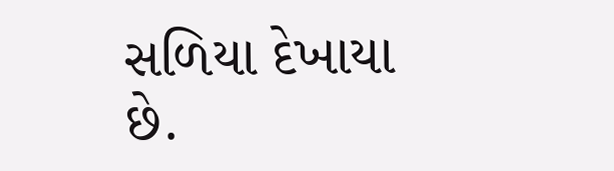સળિયા દેખાયા છે.